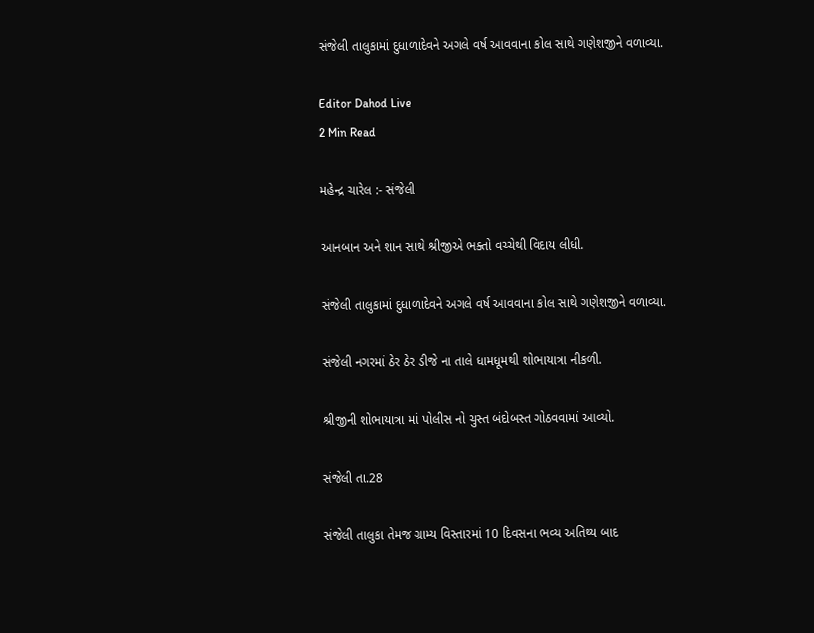સંજેલી તાલુકામાં દુધાળાદેવને અગલે વર્ષ આવવાના કોલ સાથે ગણેશજીને વળાવ્યા.

Editor Dahod Live
2 Min Read

મહેન્દ્ર ચારેલ :- સંજેલી

આનબાન અને શાન સાથે શ્રીજીએ ભક્તો વચ્ચેથી વિદાય લીધી.

સંજેલી તાલુકામાં દુધાળાદેવને અગલે વર્ષ આવવાના કોલ સાથે ગણેશજીને વળાવ્યા.

સંજેલી નગરમાં ઠેર ઠેર ડીજે ના તાલે ધામધૂમથી શોભાયાત્રા નીકળી.

શ્રીજીની શોભાયાત્રા માં પોલીસ નો ચુસ્ત બંદોબસ્ત ગોઠવવામાં આવ્યો.

સંજેલી તા.28

સંજેલી તાલુકા તેમજ ગ્રામ્ય વિસ્તારમાં 10 દિવસના ભવ્ય અતિથ્ય બાદ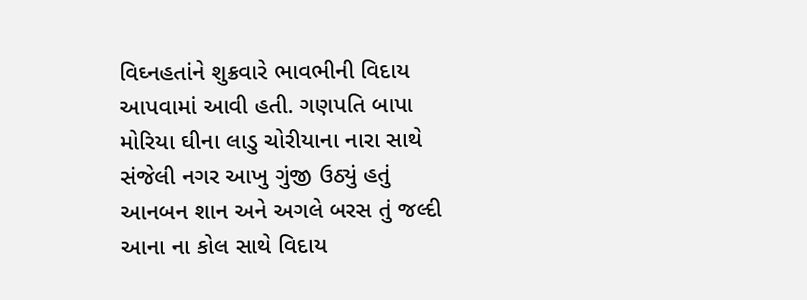વિઘ્નહતાંને શુક્રવારે ભાવભીની વિદાય આપવામાં આવી હતી. ગણપતિ બાપા મોરિયા ઘીના લાડુ ચોરીયાના નારા સાથે સંજેલી નગર આખુ ગુંજી ઉઠ્યું હતું આનબન શાન અને અગલે બરસ તું જલ્દી આના ના કોલ સાથે વિદાય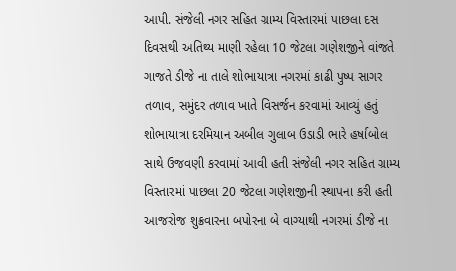આપી. સંજેલી નગર સહિત ગ્રામ્ય વિસ્તારમાં પાછલા દસ દિવસથી અતિથ્ય માણી રહેલા 10 જેટલા ગણેશજીને વાંજતે ગાજતે ડીજે ના તાલે શોભાયાત્રા નગરમાં કાઢી પુષ્પ સાગર તળાવ, સમુંદર તળાવ ખાતે વિસર્જન કરવામાં આવ્યું હતું શોભાયાત્રા દરમિયાન અબીલ ગુલાબ ઉડાડી ભારે હર્ષાબોલ સાથે ઉજવણી કરવામાં આવી હતી સંજેલી નગર સહિત ગ્રામ્ય વિસ્તારમાં પાછલા 20 જેટલા ગણેશજીની સ્થાપના કરી હતી આજરોજ શુક્રવારના બપોરના બે વાગ્યાથી નગરમાં ડીજે ના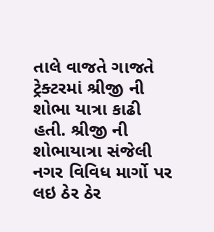તાલે વાજતે ગાજતે ટ્રેક્ટરમાં શ્રીજી ની શોભા યાત્રા કાઢી હતી. શ્રીજી ની શોભાયાત્રા સંજેલી નગર વિવિધ માર્ગો પર લઇ ઠેર ઠેર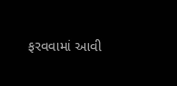ફરવવામાં આવી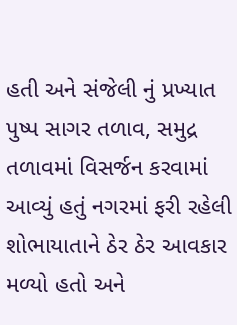હતી અને સંજેલી નું પ્રખ્યાત પુષ્પ સાગર તળાવ, સમુદ્ર તળાવમાં વિસર્જન કરવામાં આવ્યું હતું નગરમાં ફરી રહેલી શોભાયાતાને ઠેર ઠેર આવકાર મળ્યો હતો અને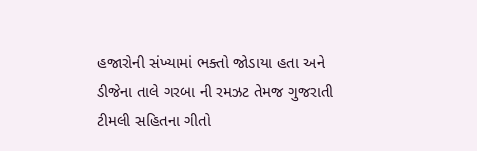હજારોની સંખ્યામાં ભક્તો જોડાયા હતા અને ડીજેના તાલે ગરબા ની રમઝટ તેમજ ગુજરાતી ટીમલી સહિતના ગીતો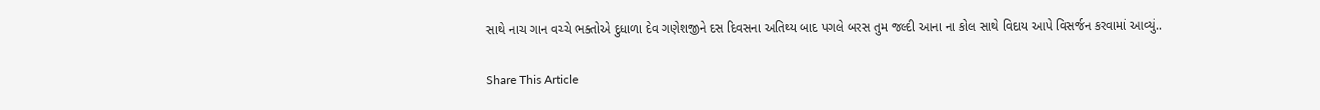સાથે નાચ ગાન વચ્ચે ભક્તોએ દુધાળા દેવ ગણેશજીને દસ દિવસના અતિથ્ય બાદ પગલે બરસ તુમ જલ્દી આના ના કોલ સાથે વિદાય આપે વિસર્જન કરવામાં આવ્યું..

Share This Article